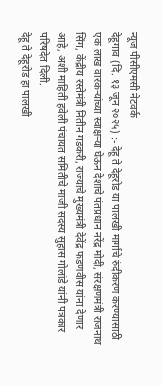न्यूज पीसीएमसी नेटवर्क
देहूगाव (दि. १३ जून २०२५) :- देहू ते देहूरोड या पालखी मार्गाचे रुंदीकरण करण्यासाठी एक लाख वारकऱ्यांच्या स्वाक्षऱ्या घेऊन देशाचे पंतप्रधान नरेंद्र मोदी, संरक्षणमंत्री राजनाथ सिंग, केंद्रीय रस्तेमंत्री नितीन गडकरी, राज्याचे मुख्यमंत्री देवेंद्र फडणवीस यांना देणार आहे, अशी माहिती हवेली पंचायत समितीचे माजी सदस्य सुहास गोलांडे यांनी पत्रकार परिषदेत दिली.
देहू ते देहूरोड हा पालखी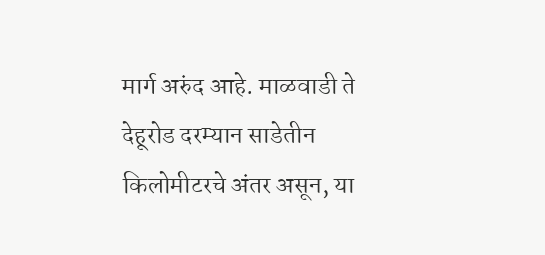मार्ग अरुंद आहे. माळवाडी ते देहूरोड दरम्यान साडेतीन किलोमीटरचे अंतर असून, या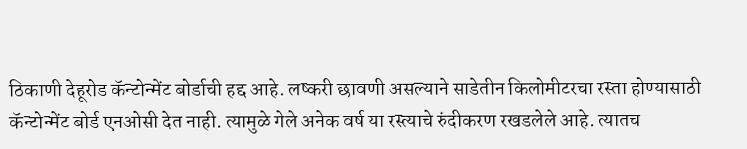ठिकाणी देहूरोड कॅन्टोन्मेंट बोर्डाची हद्द आहे. लष्करी छावणी असल्याने साडेतीन किलोमीटरचा रस्ता होण्यासाठी कॅन्टोन्मेंट बोर्ड एनओसी देत नाही. त्यामुळे गेले अनेक वर्ष या रस्त्याचे रुंदीकरण रखडलेले आहे. त्यातच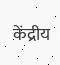केंद्रीय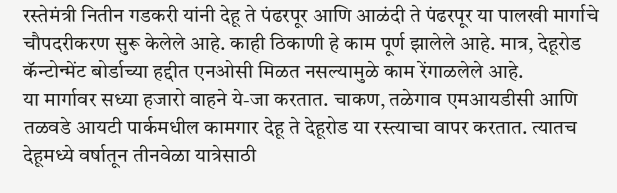रस्तेमंत्री नितीन गडकरी यांनी देहू ते पंढरपूर आणि आळंदी ते पंढरपूर या पालखी मार्गाचे चौपदरीकरण सुरू केलेले आहे. काही ठिकाणी हे काम पूर्ण झालेले आहे. मात्र, देहूरोड कॅन्टोन्मेंट बोर्डाच्या हद्दीत एनओसी मिळत नसल्यामुळे काम रेंगाळलेले आहे.
या मार्गावर सध्या हजारो वाहने ये-जा करतात. चाकण, तळेगाव एमआयडीसी आणि तळवडे आयटी पार्कमधील कामगार देहू ते देहूरोड या रस्त्याचा वापर करतात. त्यातच देहूमध्ये वर्षातून तीनवेळा यात्रेसाठी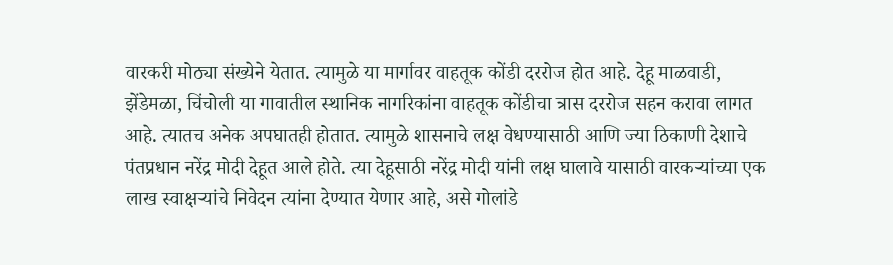वारकरी मोठ्या संख्येने येतात. त्यामुळे या मार्गावर वाहतूक कोंडी दररोज होत आहे. देहू माळवाडी, झेंडेमळा, चिंचोली या गावातील स्थानिक नागरिकांना वाहतूक कोंडीचा त्रास दररोज सहन करावा लागत आहे. त्यातच अनेक अपघातही होतात. त्यामुळे शासनाचे लक्ष वेधण्यासाठी आणि ज्या ठिकाणी देशाचे पंतप्रधान नरेंद्र मोदी देहूत आले होते. त्या देहूसाठी नरेंद्र मोदी यांनी लक्ष घालावे यासाठी वारकऱ्यांच्या एक लाख स्वाक्षऱ्यांचे निवेदन त्यांना देण्यात येणार आहे, असे गोलांडे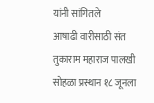यांनी सांगितले
आषाढी वारीसाठी संत तुकाराम महाराज पालखी सोहळा प्रस्थान १८ जूनला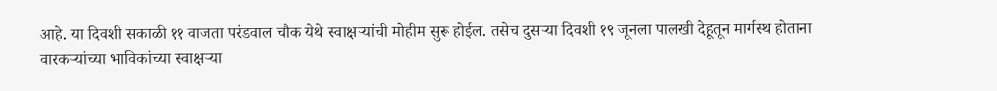आहे. या दिवशी सकाळी ११ वाजता परंडवाल चौक येथे स्वाक्षऱ्यांची मोहीम सुरू होईल. तसेच दुसऱ्या दिवशी १९ जूनला पालखी देहूतून मार्गस्थ होताना वारकऱ्यांच्या भाविकांच्या स्वाक्षऱ्या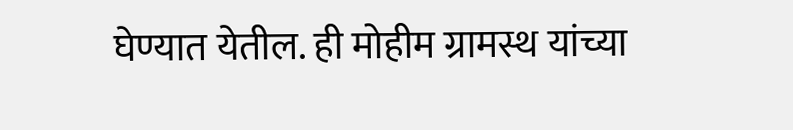घेण्यात येतील. ही मोहीम ग्रामस्थ यांच्या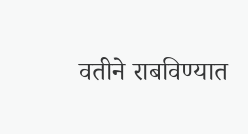वतीने राबविण्यात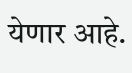येणार आहे.